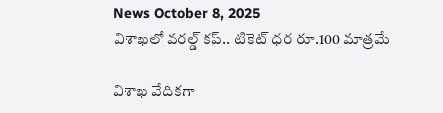News October 8, 2025
విశాఖలో వరల్డ్ కప్.. టికెట్ ధర రూ.100 మాత్రమే

విశాఖ వేదికగా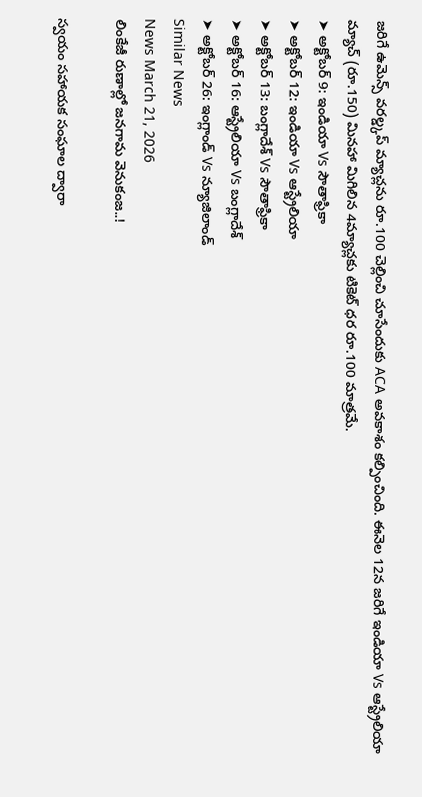జరిగే ఉమెన్స్ వరల్డ్కప్ మ్యాచ్లను రూ.100 చెల్లించి చూసేందుకు ACA అవకాశం కల్పించింది. ఈనెల 12న జరిగే ఇండియా Vs ఆస్ట్రేలియా మ్యాచ్ (రూ.150) మినహా మిగిలిన 4మ్యాచ్లకు టికెట్ ధర రూ.100 మాత్రమే.
➤ అక్టోబర్ 9: ఇండియా Vs సౌతాఫ్రికా
➤ అక్టోబర్ 12: ఇండియా Vs ఆస్ట్రేలియా
➤ అక్టోబర్ 13: బంగ్లాదేశ్ Vs సౌతాఫ్రికా
➤ అక్టోబర్ 16: ఆస్ట్రేలియా Vs బంగ్లాదేశ్
➤ అక్టోబర్ 26: ఇంగ్లాండ్ Vs న్యూజిలాండ్
Similar News
News March 21, 2026
లింకేజీ రుణాల్లో జనగామ వెనుకంజ..!

స్వయం సహాయక సంఘాల ద్వారా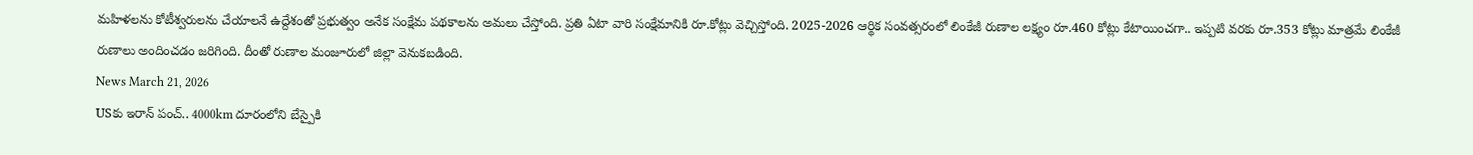మహిళలను కోటీశ్వరులను చేయాలనే ఉద్దేశంతో ప్రభుత్వం అనేక సంక్షేమ పథకాలను అమలు చేస్తోంది. ప్రతి ఏటా వారి సంక్షేమానికి రూ.కోట్లు వెచ్చిస్తోంది. 2025-2026 ఆర్థిక సంవత్సరంలో లింకేజీ రుణాల లక్ష్యం రూ.460 కోట్లు కేటాయించగా.. ఇప్పటి వరకు రూ.353 కోట్లు మాత్రమే లింకేజీ రుణాలు అందించడం జరిగింది. దీంతో రుణాల మంజూరులో జిల్లా వెనుకబడింది.
News March 21, 2026
USకు ఇరాన్ పంచ్.. 4000km దూరంలోని బేస్పైకి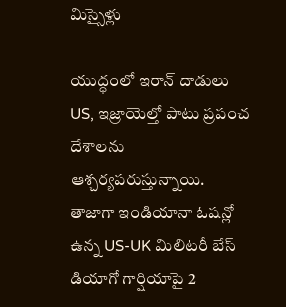మిస్సైళ్లు

యుద్ధంలో ఇరాన్ దాడులు US, ఇజ్రాయెల్తో పాటు ప్రపంచ దేశాలను ఆశ్చర్యపరుస్తున్నాయి. తాజాగా ఇండియానా ఓషన్లో ఉన్న US-UK మిలిటరీ బేస్ డియాగో గార్షియాపై 2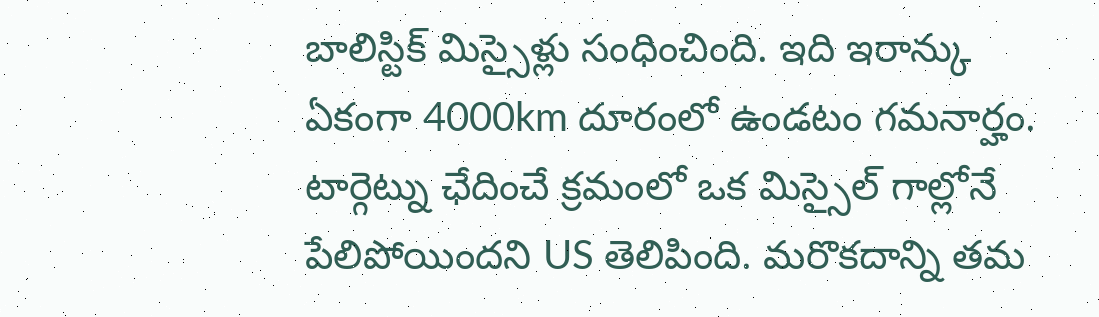బాలిస్టిక్ మిస్సైళ్లు సంధించింది. ఇది ఇరాన్కు ఏకంగా 4000km దూరంలో ఉండటం గమనార్హం. టార్గెట్ను ఛేదించే క్రమంలో ఒక మిస్సైల్ గాల్లోనే పేలిపోయిందని US తెలిపింది. మరొకదాన్ని తమ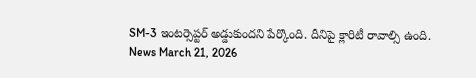SM-3 ఇంటర్సెప్టర్ అడ్డుకుందని పేర్కొంది. దీనిపై క్లారిటీ రావాల్సి ఉంది.
News March 21, 2026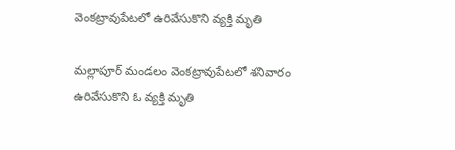వెంకట్రావుపేటలో ఉరివేసుకొని వ్యక్తి మృతి

మల్లాపూర్ మండలం వెంకట్రావుపేటలో శనివారం ఉరివేసుకొని ఓ వ్యక్తి మృతి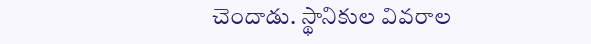చెందాడు. స్థానికుల వివరాల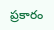ప్రకారం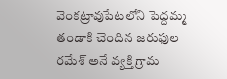వెంకట్రావుపేటలోని పెద్దమ్మ తండాకి చెందిన జరుఫుల రమేశ్ అనే వ్యక్తి గ్రామ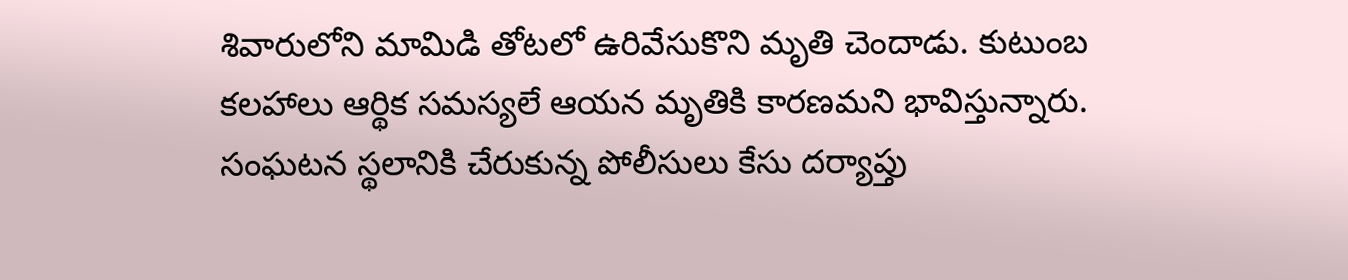శివారులోని మామిడి తోటలో ఉరివేసుకొని మృతి చెందాడు. కుటుంబ కలహాలు ఆర్థిక సమస్యలే ఆయన మృతికి కారణమని భావిస్తున్నారు. సంఘటన స్థలానికి చేరుకున్న పోలీసులు కేసు దర్యాప్తు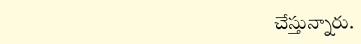చేస్తున్నారు.